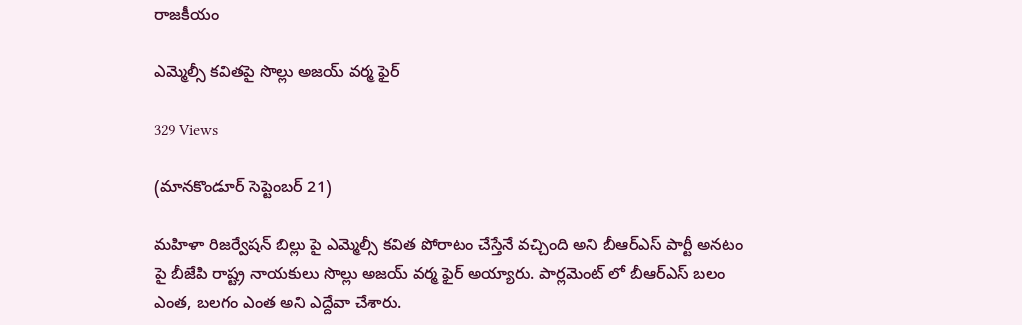రాజకీయం

ఎమ్మెల్సీ కవితపై సొల్లు అజయ్ వర్మ ఫైర్

329 Views

(మానకొండూర్ సెప్టెంబర్ 21)

మహిళా రిజర్వేషన్ బిల్లు పై ఎమ్మెల్సీ కవిత పోరాటం చేస్తేనే వచ్చింది అని బీఆర్ఎస్ పార్టీ అనటం పై బీజేపి రాష్ట్ర నాయకులు సొల్లు అజయ్ వర్మ ఫైర్ అయ్యారు. పార్లమెంట్ లో బీఆర్ఎస్ బలం ఎంత, బలగం ఎంత అని ఎద్దేవా చేశారు.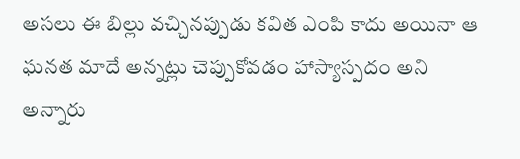అసలు ఈ బిల్లు వచ్చినప్పుడు కవిత ఎంపి కాదు అయినా ఆ ఘనత మాదే అన్నట్లు చెప్పుకోవడం హాస్యాస్పదం అని అన్నారు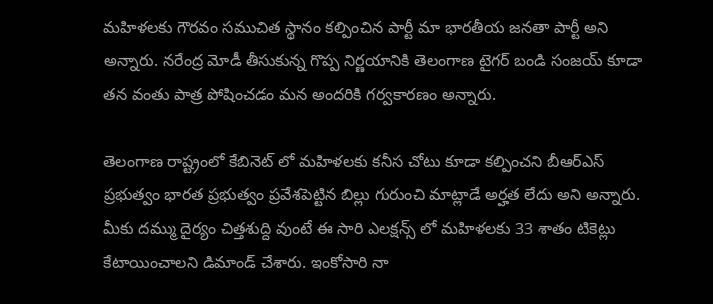మహిళలకు గౌరవం సముచిత స్థానం కల్పించిన పార్టీ మా భారతీయ జనతా పార్టీ అని అన్నారు. నరేంద్ర మోడీ తీసుకున్న గొప్ప నిర్ణయానికి తెలంగాణ టైగర్ బండి సంజయ్ కూడా తన వంతు పాత్ర పోషించడం మన అందరికి గర్వకారణం అన్నారు.

తెలంగాణ రాష్ట్రంలో కేబినెట్ లో మహిళలకు కనీస చోటు కూడా కల్పించని బీఆర్ఎస్ ప్రభుత్వం భారత ప్రభుత్వం ప్రవేశపెట్టిన బిల్లు గురుంచి మాట్లాడే అర్హత లేదు అని అన్నారు. మీకు దమ్ము దైర్యం చిత్తశుద్ది వుంటే ఈ సారి ఎలక్షన్స్ లో మహిళలకు 33 శాతం టికెట్లు కేటాయించాలని డిమాండ్ చేశారు. ఇంకోసారి నా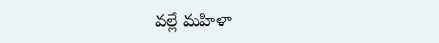వల్లే మహిళా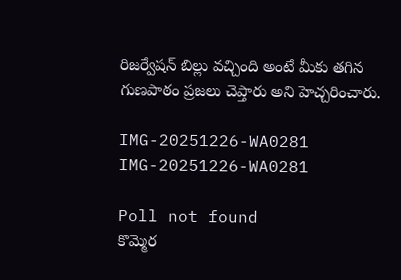రిజర్వేషన్ బిల్లు వచ్చింది అంటే మీకు తగిన గుణపాఠం ప్రజలు చెప్తారు అని హెచ్చరించారు.

IMG-20251226-WA0281
IMG-20251226-WA0281

Poll not found
కొమ్మెర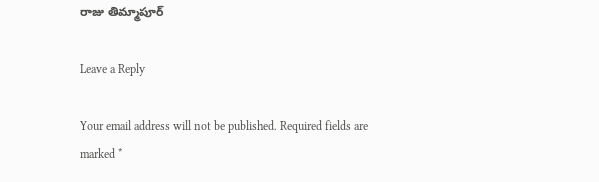రాజు తిమ్మాపూర్

Leave a Reply

Your email address will not be published. Required fields are marked *